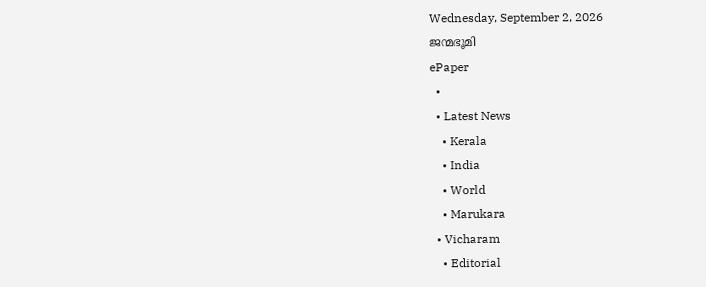Wednesday, September 2, 2026
ജന്മഭൂമി
ePaper
  •
  • Latest News
    • Kerala
    • India
    • World
    • Marukara
  • Vicharam
    • Editorial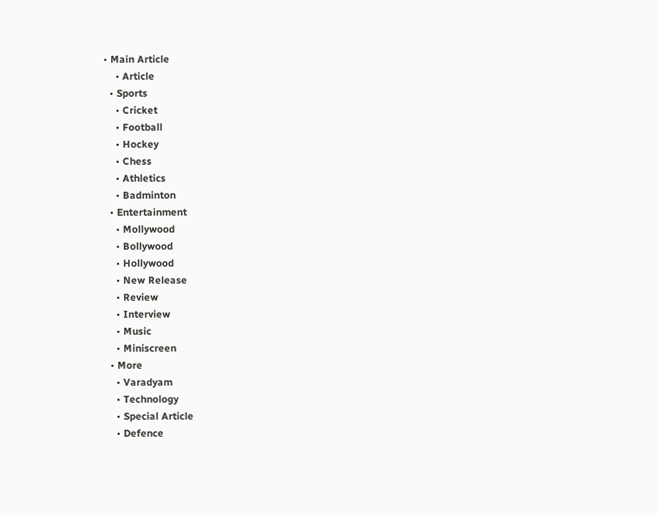• Main Article
    • Article
  • Sports
    • Cricket
    • Football
    • Hockey
    • Chess
    • Athletics
    • Badminton
  • Entertainment
    • Mollywood
    • Bollywood
    • Hollywood
    • New Release
    • Review
    • Interview
    • Music
    • Miniscreen
  • More
    • Varadyam
    • Technology
    • Special Article
    • Defence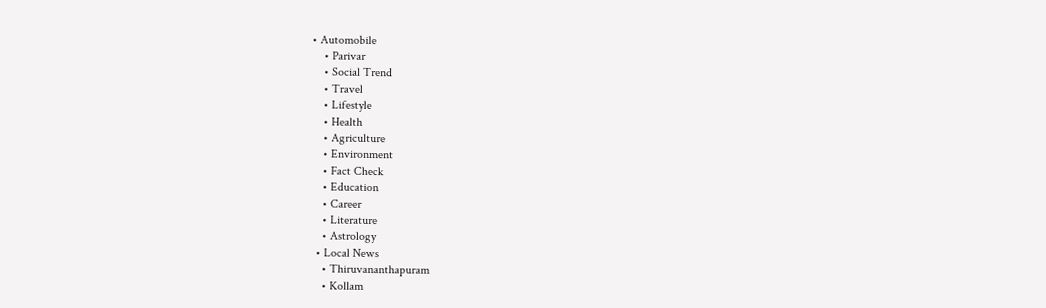• Automobile
    • Parivar
    • Social Trend
    • Travel
    • Lifestyle
    • Health
    • Agriculture
    • Environment
    • Fact Check
    • Education
    • Career
    • Literature
    • Astrology
  • Local News
    • Thiruvananthapuram
    • Kollam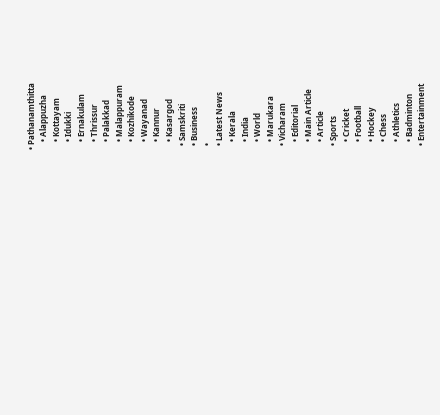• Pathanamthitta
    • Alappuzha
    • Kottayam
    • Idukki
    • Ernakulam
    • Thrissur
    • Palakkad
    • Malappuram
    • Kozhikode
    • Wayanad
    • Kannur
    • Kasargod
  • Samskriti
  • Business
  •
  • Latest News
    • Kerala
    • India
    • World
    • Marukara
  • Vicharam
    • Editorial
    • Main Article
    • Article
  • Sports
    • Cricket
    • Football
    • Hockey
    • Chess
    • Athletics
    • Badminton
  • Entertainment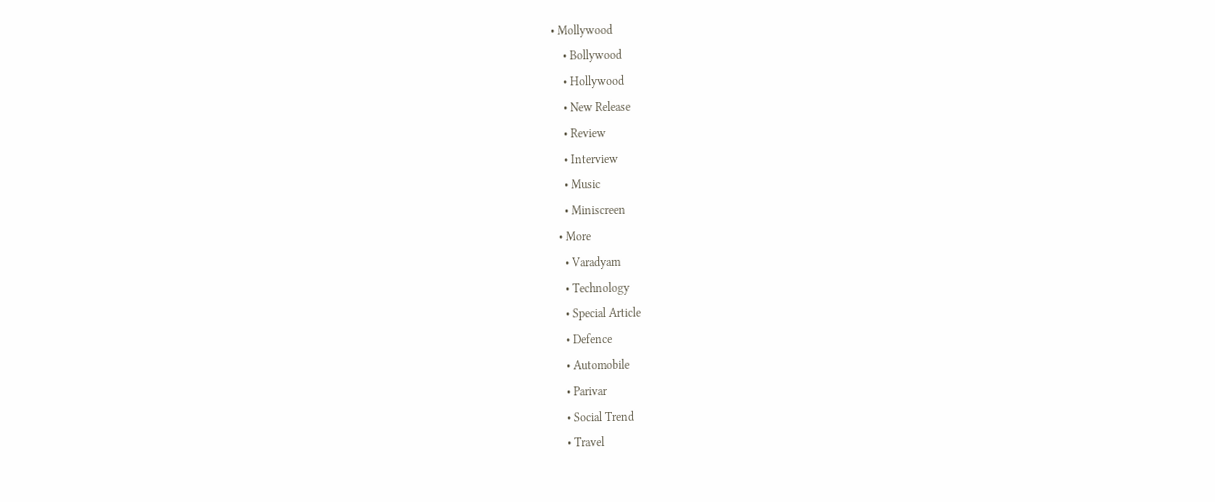• Mollywood
    • Bollywood
    • Hollywood
    • New Release
    • Review
    • Interview
    • Music
    • Miniscreen
  • More
    • Varadyam
    • Technology
    • Special Article
    • Defence
    • Automobile
    • Parivar
    • Social Trend
    • Travel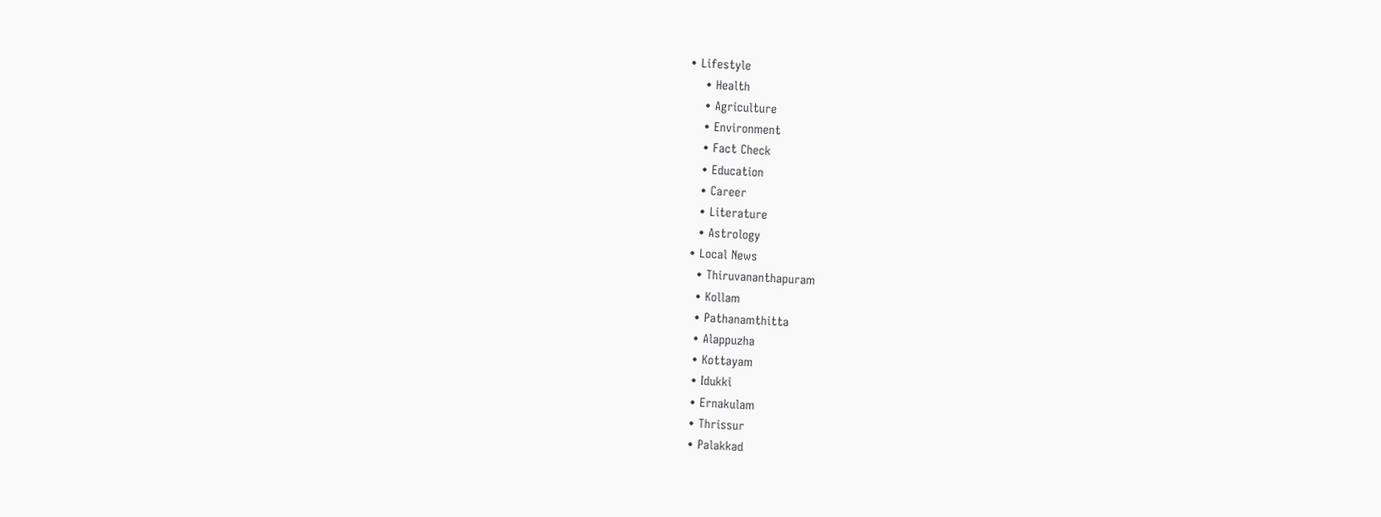• Lifestyle
    • Health
    • Agriculture
    • Environment
    • Fact Check
    • Education
    • Career
    • Literature
    • Astrology
  • Local News
    • Thiruvananthapuram
    • Kollam
    • Pathanamthitta
    • Alappuzha
    • Kottayam
    • Idukki
    • Ernakulam
    • Thrissur
    • Palakkad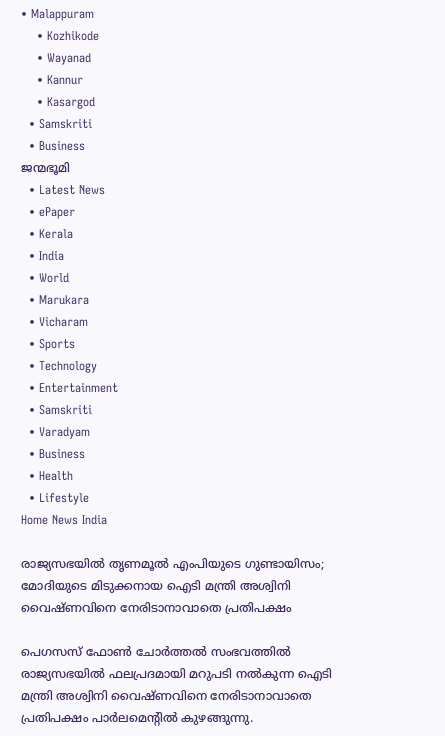• Malappuram
    • Kozhikode
    • Wayanad
    • Kannur
    • Kasargod
  • Samskriti
  • Business
ജന്മഭൂമി
  • Latest News
  • ePaper
  • Kerala
  • India
  • World
  • Marukara
  • Vicharam
  • Sports
  • Technology
  • Entertainment
  • Samskriti
  • Varadyam
  • Business
  • Health
  • Lifestyle
Home News India

രാജ്യസഭയില്‍ തൃണമൂല്‍ എംപിയുടെ ഗുണ്ടായിസം; മോദിയുടെ മിടുക്കനായ ഐടി മന്ത്രി അശ്വിനി വൈഷ്ണവിനെ നേരിടാനാവാതെ പ്രതിപക്ഷം

പെഗസസ് ഫോണ്‍ ചോര്‍ത്തല്‍ സംഭവത്തില്‍ രാജ്യസഭയില്‍ ഫലപ്രദമായി മറുപടി നല്‍കുന്ന ഐടി മന്ത്രി അശ്വിനി വൈഷ്ണവിനെ നേരിടാനാവാതെ പ്രതിപക്ഷം പാര്‍ലമെന്‍റില്‍ കുഴങ്ങുന്നു.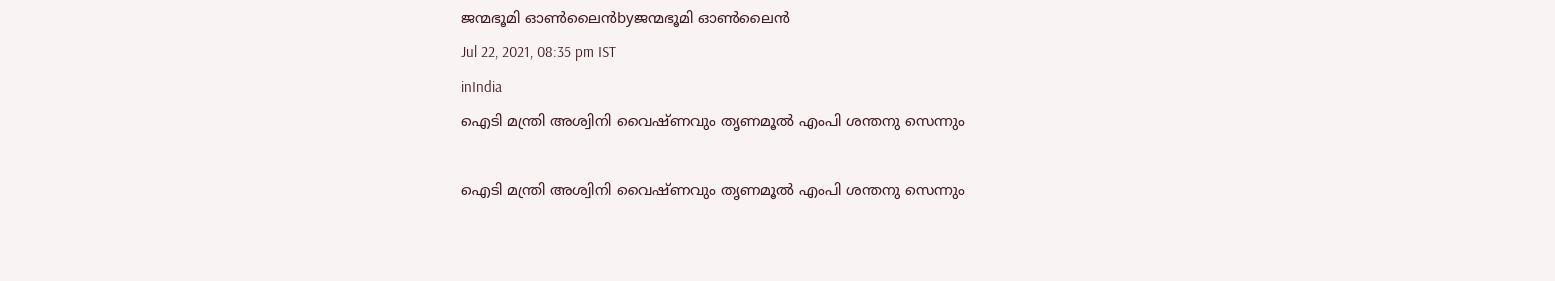ജന്മഭൂമി ഓണ്‍ലൈന്‍byജന്മഭൂമി ഓണ്‍ലൈന്‍
Jul 22, 2021, 08:35 pm IST
inIndia
ഐടി മന്ത്രി അശ്വിനി വൈഷ്ണവും തൃണമൂല്‍ എംപി ശന്തനു സെന്നും

ഐടി മന്ത്രി അശ്വിനി വൈഷ്ണവും തൃണമൂല്‍ എംപി ശന്തനു സെന്നും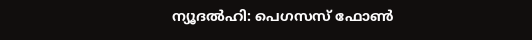ന്യൂദല്‍ഹി: പെഗസസ് ഫോണ്‍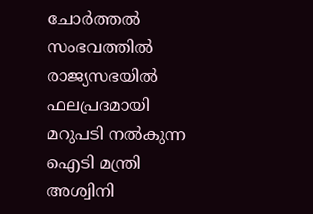ചോര്‍ത്തല്‍ സംഭവത്തില്‍ രാജ്യസഭയില്‍ ഫലപ്രദമായി മറുപടി നല്‍കുന്ന ഐടി മന്ത്രി അശ്വിനി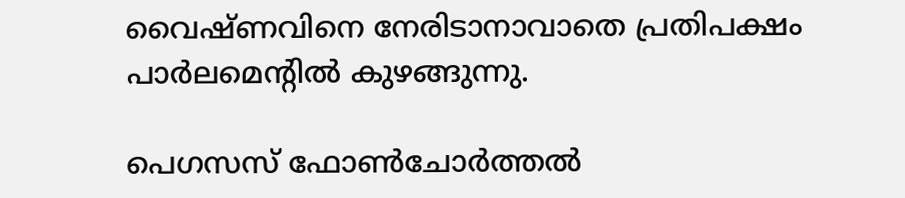വൈഷ്ണവിനെ നേരിടാനാവാതെ പ്രതിപക്ഷം പാര്‍ലമെന്‍റില്‍ കുഴങ്ങുന്നു.

പെഗസസ് ഫോണ്‍ചോര്‍ത്തല്‍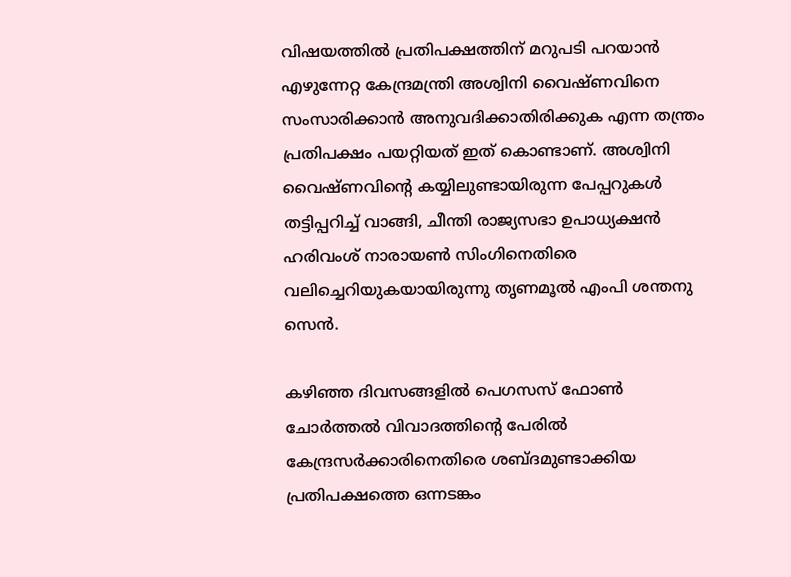വിഷയത്തില്‍ പ്രതിപക്ഷത്തിന് മറുപടി പറയാന്‍ എഴുന്നേറ്റ കേന്ദ്രമന്ത്രി അശ്വിനി വൈഷ്ണവിനെ സംസാരിക്കാന്‍ അനുവദിക്കാതിരിക്കുക എന്ന തന്ത്രം പ്രതിപക്ഷം പയറ്റിയത് ഇത് കൊണ്ടാണ്. അശ്വിനി വൈഷ്ണവിന്റെ കയ്യിലുണ്ടായിരുന്ന പേപ്പറുകള്‍ തട്ടിപ്പറിച്ച് വാങ്ങി, ചീന്തി രാജ്യസഭാ ഉപാധ്യക്ഷന്‍ ഹരിവംശ് നാരായണ്‍ സിംഗിനെതിരെ വലിച്ചെറിയുകയായിരുന്നു തൃണമൂല്‍ എംപി ശന്തനു സെന്‍.

കഴിഞ്ഞ ദിവസങ്ങളില്‍ പെഗസസ് ഫോണ്‍ ചോര്‍ത്തല്‍ വിവാദത്തിന്റെ പേരില്‍ കേന്ദ്രസര്‍ക്കാരിനെതിരെ ശബ്ദമുണ്ടാക്കിയ പ്രതിപക്ഷത്തെ ഒന്നടങ്കം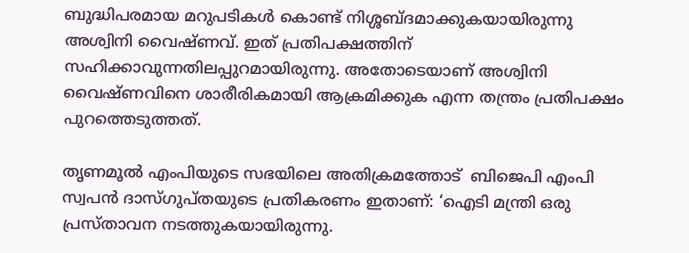ബുദ്ധിപരമായ മറുപടികള്‍ കൊണ്ട് നിശ്ശബ്ദമാക്കുകയായിരുന്നു അശ്വിനി വൈഷ്ണവ്. ഇത് പ്രതിപക്ഷത്തിന് സഹിക്കാവുന്നതിലപ്പുറമായിരുന്നു. അതോടെയാണ് അശ്വിനി വൈഷ്ണവിനെ ശാരീരികമായി ആക്രമിക്കുക എന്ന തന്ത്രം പ്രതിപക്ഷം പുറത്തെടുത്തത്.

തൃണമൂല്‍ എംപിയുടെ സഭയിലെ അതിക്രമത്തോട്  ബിജെപി എംപി സ്വപന്‍ ദാസ്ഗുപ്തയുടെ പ്രതികരണം ഇതാണ്: ‘ഐടി മന്ത്രി ഒരു പ്രസ്താവന നടത്തുകയായിരുന്നു.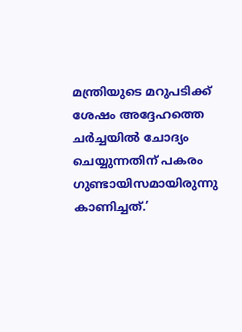മന്ത്രിയുടെ മറുപടിക്ക് ശേഷം അദ്ദേഹത്തെ ചര്‍ച്ചയില്‍ ചോദ്യം ചെയ്യുന്നതിന് പകരം ഗുണ്ടായിസമായിരുന്നു കാണിച്ചത്.’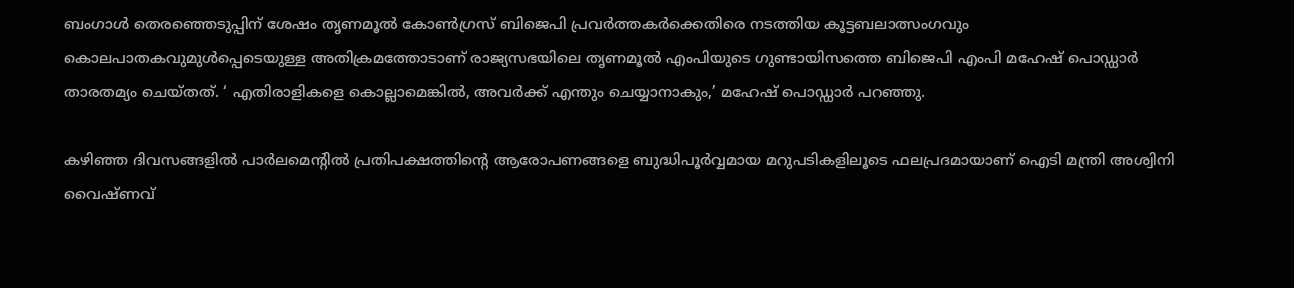ബംഗാള്‍ തെരഞ്ഞെടുപ്പിന് ശേഷം തൃണമൂല്‍ കോണ്‍ഗ്രസ് ബിജെപി പ്രവര്‍ത്തകര്‍ക്കെതിരെ നടത്തിയ കൂട്ടബലാത്സംഗവും കൊലപാതകവുമുള്‍പ്പെടെയുള്ള അതിക്രമത്തോടാണ് രാജ്യസഭയിലെ തൃണമൂല്‍ എംപിയുടെ ഗുണ്ടായിസത്തെ ബിജെപി എംപി മഹേഷ് പൊഡ്ഡാര്‍ താരതമ്യം ചെയ്തത്. ‘ എതിരാളികളെ കൊല്ലാമെങ്കില്‍, അവര്‍ക്ക് എന്തും ചെയ്യാനാകും,’ മഹേഷ് പൊഡ്ഡാര്‍ പറഞ്ഞു.

കഴിഞ്ഞ ദിവസങ്ങളില്‍ പാര്‍ലമെന്‍റില്‍ പ്രതിപക്ഷത്തിന്റെ ആരോപണങ്ങളെ ബുദ്ധിപൂര്‍വ്വമായ മറുപടികളിലൂടെ ഫലപ്രദമായാണ് ഐടി മന്ത്രി അശ്വിനി വൈഷ്ണവ്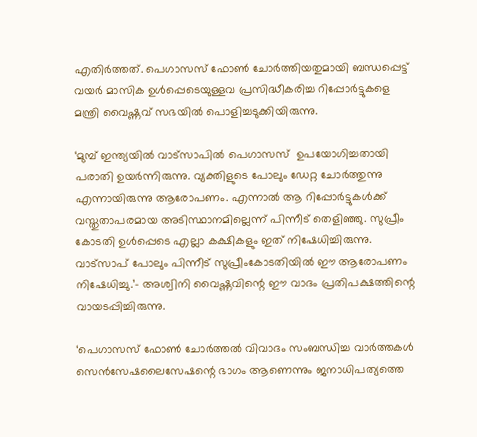എതിര്‍ത്തത്. പെഗാസസ് ഫോണ്‍ ചോര്‍ത്തിയതുമായി ബന്ധപ്പെട്ട് വയര്‍ മാസിക ഉള്‍പ്പെടെയുള്ളവ പ്രസിദ്ധീകരിച്ച റിപ്പോര്‍ട്ടുകളെ  മന്ത്രി വൈഷ്ണവ് സഭയില്‍ പൊളിച്ചടുക്കിയിരുന്നു.

‘മുമ്പ് ഇന്ത്യയില്‍ വാട്സാപില്‍ പെഗാസസ്  ഉപയോഗിച്ചതായി പരാതി ഉയര്‍ന്നിരുന്നു. വ്യക്തിളുടെ പോലും ഡേറ്റ ചോര്‍ത്തുന്നു എന്നായിരുന്നു ആരോപണം. എന്നാല്‍ ആ റിപ്പോർട്ടുകൾക്ക് വസ്തുതാപരമായ അടിസ്ഥാനമില്ലെന്ന് പിന്നീട് തെളിഞ്ഞു. സുപ്രീം കോടതി ഉൾപ്പെടെ എല്ലാ കക്ഷികളും ഇത് നിഷേധിച്ചിരുന്നു. വാട്സാപ് പോലും പിന്നീട് സുപ്രീംകോടതിയില്‍ ഈ ആരോപണം നിഷേധിച്ചു.’- അശ്വിനി വൈഷ്ണവിന്റെ ഈ വാദം പ്രതിപക്ഷത്തിന്റെ വായടപ്പിച്ചിരുന്നു.

‘പെഗാസസ് ഫോണ്‍ ചോര്‍ത്തല്‍ വിവാദം സംബന്ധിച്ച വാർത്തകൾ സെൻസേഷലൈസേഷന്റെ ഭാഗം ആണെന്നും ജനാധിപത്യത്തെ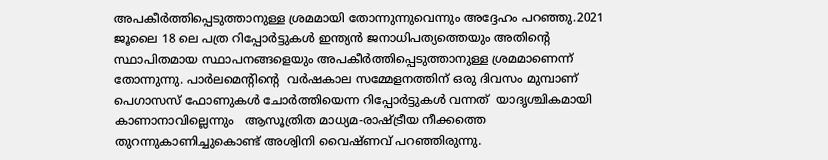അപകീർത്തിപ്പെടുത്താനുള്ള ശ്രമമായി തോന്നുന്നുവെന്നും അദ്ദേഹം പറഞ്ഞു.2021 ജൂലൈ 18 ലെ പത്ര റിപ്പോർട്ടുകൾ ഇന്ത്യൻ ജനാധിപത്യത്തെയും അതിന്റെ സ്ഥാപിതമായ സ്ഥാപനങ്ങളെയും അപകീർത്തിപ്പെടുത്താനുള്ള ശ്രമമാണെന്ന് തോന്നുന്നു. പാർലമെന്‍റിന്റെ  വർഷകാല സമ്മേളനത്തിന് ഒരു ദിവസം മുമ്പാണ് പെഗാസസ് ഫോണുകള്‍ ചോര്‍ത്തിയെന്ന റിപ്പോര്‍ട്ടുകള്‍ വന്നത്  യാദൃശ്ചികമായി കാണാനാവില്ലെന്നും   ആസൂത്രിത മാധ്യമ-രാഷ്‌ട്രീയ നീക്കത്തെ തുറന്നുകാണിച്ചുകൊണ്ട് അശ്വിനി വൈഷ്ണവ് പറഞ്ഞിരുന്നു.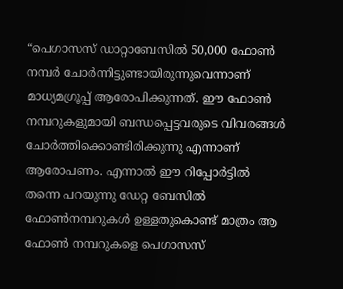“പെഗാസസ് ഡാറ്റാബേസില്‍ 50,000 ഫോണ്‍ നമ്പര്‍ ചോര്‍ന്നിട്ടുണ്ടായിരുന്നുവെന്നാണ് മാധ്യമഗ്രൂപ്പ് ആരോപിക്കുന്നത്. ഈ ഫോണ്‍ നമ്പറുകളുമായി ബന്ധപ്പെട്ടവരുടെ വിവരങ്ങള്‍ ചോര്‍ത്തിക്കൊണ്ടിരിക്കുന്നു എന്നാണ് ആരോപണം. എന്നാല്‍ ഈ റിപ്പോര്‍ട്ടില്‍ തന്നെ പറയുന്നു ഡേറ്റ ബേസില്‍ ഫോണ്‍നമ്പറുകള്‍ ഉള്ളതുകൊണ്ട് മാത്രം ആ ഫോണ്‍ നമ്പറുകളെ പെഗാസസ്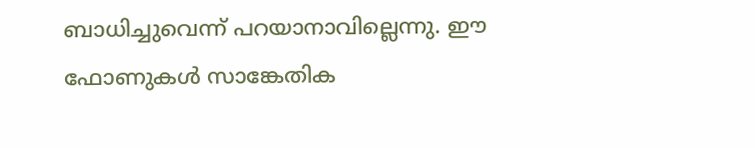ബാധിച്ചുവെന്ന് പറയാനാവില്ലെന്നു. ഈ ഫോണുകള്‍ സാങ്കേതിക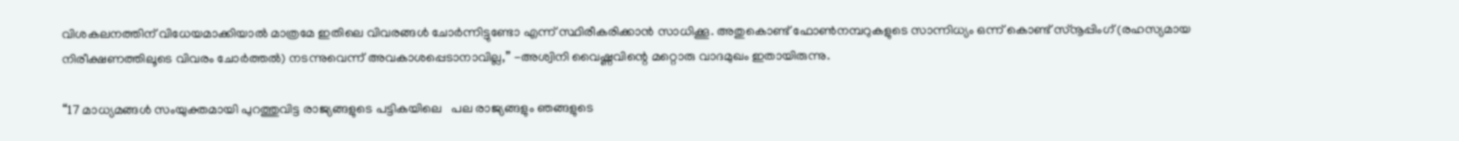വിശകലനത്തിന് വിധേയമാക്കിയാല്‍ മാത്രമേ ഇതിലെ വിവരങ്ങള്‍ ചോര്‍ന്നിട്ടുണ്ടോ എന്ന് സ്ഥിരീകരിക്കാന്‍ സാധിക്കൂ. അതുകൊണ്ട് ഫോണ്‍നമ്പറുകളുടെ സാന്നിധ്യം ഒന്ന് കൊണ്ട് സ്‌നൂപ്പിംഗ് (രഹസ്യമായ നിരീക്ഷണത്തിലൂടെ വിവരം ചോര്‍ത്തല്‍) നടന്നുവെന്ന് അവകാശപ്പെടാനാവില്ല,” -അശ്വിനി വൈഷ്ണവിന്റെ മറ്റൊരു വാദമുഖം ഇതായിരുന്നു.

“17 മാധ്യമങ്ങള്‍ സംയുക്തമായി പുറത്തുവിട്ട രാജ്യങ്ങളുടെ പട്ടികയിലെ   പല രാജ്യങ്ങളും ഞങ്ങളുടെ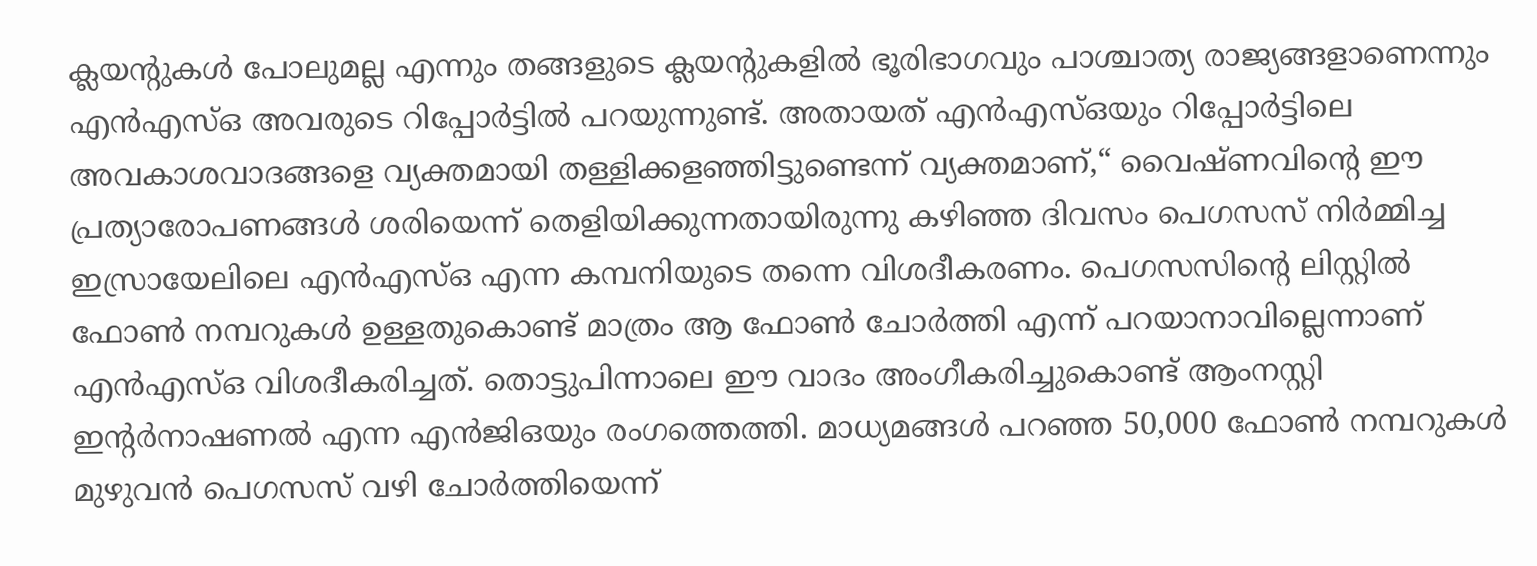ക്ലയന്‍റുകള്‍ പോലുമല്ല എന്നും തങ്ങളുടെ ക്ലയന്‍റുകളിൽ ഭൂരിഭാഗവും പാശ്ചാത്യ രാജ്യങ്ങളാണെന്നും എന്‍എസ്ഒ അവരുടെ റിപ്പോർട്ടിൽ പറയുന്നുണ്ട്. അതായത് എൻ‌എസ്‌ഒയും റിപ്പോർട്ടിലെ അവകാശവാദങ്ങളെ വ്യക്തമായി തള്ളിക്കളഞ്ഞിട്ടുണ്ടെന്ന് വ്യക്തമാണ്,“ വൈഷ്ണവിന്റെ ഈ പ്രത്യാരോപണങ്ങള്‍ ശരിയെന്ന് തെളിയിക്കുന്നതായിരുന്നു കഴിഞ്ഞ ദിവസം പെഗസസ് നിര്‍മ്മിച്ച ഇസ്രായേലിലെ എന്‍എസ്ഒ എന്ന കമ്പനിയുടെ തന്നെ വിശദീകരണം. പെഗസസിന്റെ ലിസ്റ്റില്‍ ഫോണ്‍ നമ്പറുകള്‍ ഉള്ളതുകൊണ്ട് മാത്രം ആ ഫോണ്‍ ചോര്‍ത്തി എന്ന് പറയാനാവില്ലെന്നാണ് എന്‍എസ്ഒ വിശദീകരിച്ചത്. തൊട്ടുപിന്നാലെ ഈ വാദം അംഗീകരിച്ചുകൊണ്ട് ആംനസ്റ്റി ഇന്‍റര്‍നാഷണല്‍ എന്ന എന്‍ജിഒയും രംഗത്തെത്തി. മാധ്യമങ്ങള്‍ പറഞ്ഞ 50,000 ഫോണ്‍ നമ്പറുകള്‍ മുഴുവന്‍ പെഗസസ് വഴി ചോര്‍ത്തിയെന്ന്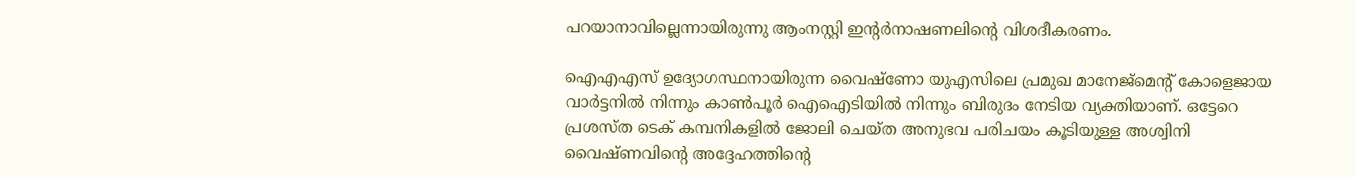പറയാനാവില്ലെന്നായിരുന്നു ആംനസ്റ്റി ഇന്‍റര്‍നാഷണലിന്റെ വിശദീകരണം.

ഐഎഎസ് ഉദ്യോഗസ്ഥനായിരുന്ന വൈഷ്‌ണോ യുഎസിലെ പ്രമുഖ മാനേജ്മെന്‍റ് കോളെജായ വാര്‍ട്ടനില്‍ നിന്നും കാണ്‍പൂര്‍ ഐഐടിയില്‍ നിന്നും ബിരുദം നേടിയ വ്യക്തിയാണ്. ഒട്ടേറെ പ്രശസ്ത ടെക് കമ്പനികളില്‍ ജോലി ചെയ്ത അനുഭവ പരിചയം കൂടിയുള്ള അശ്വിനി വൈഷ്ണവിന്റെ അദ്ദേഹത്തിന്റെ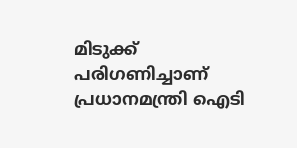മിടുക്ക് പരിഗണിച്ചാണ് പ്രധാനമന്ത്രി ഐടി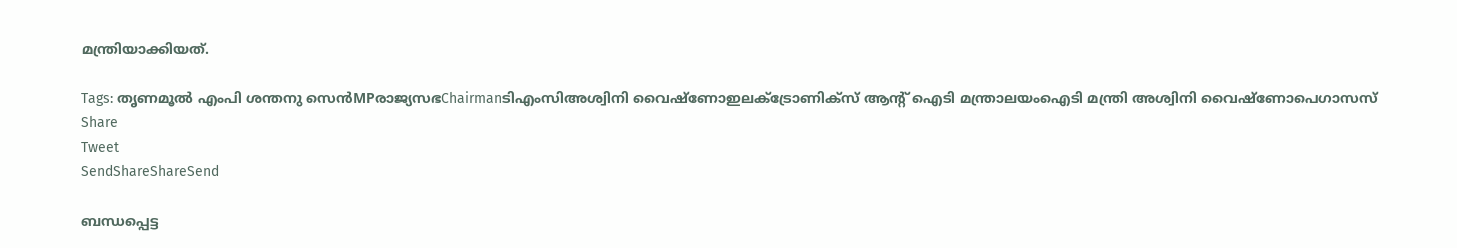മന്ത്രിയാക്കിയത്.

Tags: തൃണമൂല്‍ എംപി ശന്തനു സെന്‍MPരാജ്യസഭChairmanടിഎംസിഅശ്വിനി വൈഷ്‌ണോഇലക്ട്രോണിക്‌സ് ആന്റ് ഐടി മന്ത്രാലയംഐടി മന്ത്രി അശ്വിനി വൈഷ്‌ണോപെഗാസസ്
Share
Tweet
SendShareShareSend

ബന്ധപ്പെട്ട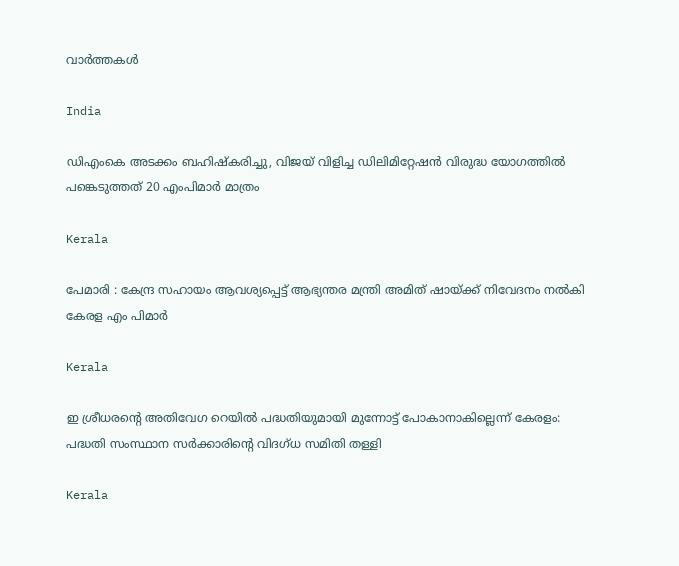വാര്‍ത്തകള്‍

India

ഡിഎംകെ അടക്കം ബഹിഷ്‌കരിച്ചു, വിജയ് വിളിച്ച ഡിലിമിറ്റേഷന്‍ വിരുദ്ധ യോഗത്തില്‍ പങ്കെടുത്തത് 20 എംപിമാര്‍ മാത്രം

Kerala

പേമാരി : കേന്ദ്ര സഹായം ആവശ്യപ്പെട്ട് ആഭ്യന്തര മന്ത്രി അമിത് ഷായ്‌ക്ക് നിവേദനം നല്‍കി കേരള എം പിമാര്‍

Kerala

ഇ ശ്രീധരന്റെ അതിവേഗ റെയില്‍ പദ്ധതിയുമായി മുന്നോട്ട് പോകാനാകില്ലെന്ന് കേരളം: പദ്ധതി സംസ്ഥാന സര്‍ക്കാരിന്റെ വിദഗ്ധ സമിതി തള്ളി

Kerala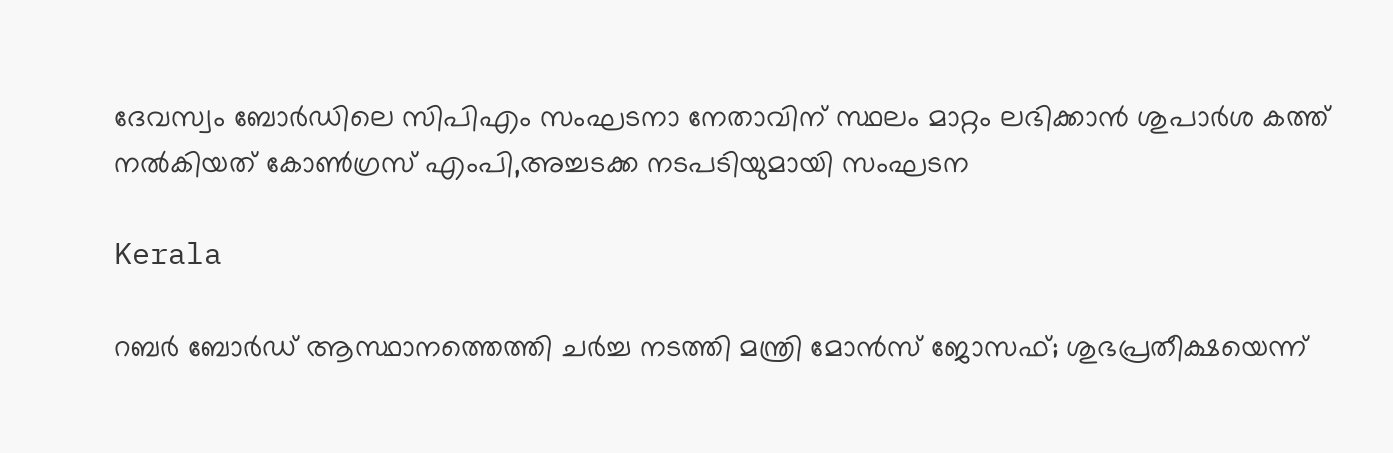ദേവസ്വം ബോര്‍ഡിലെ സിപിഎം സംഘടനാ നേതാവിന് സ്ഥലം മാറ്റം ലഭിക്കാന്‍ ശുപാര്‍ശ കത്ത് നല്‍കിയത് കോണ്‍ഗ്രസ് എംപി,അച്ചടക്ക നടപടിയുമായി സംഘടന

Kerala

റബര്‍ ബോര്‍ഡ് ആസ്ഥാനത്തെത്തി ചര്‍ച്ച നടത്തി മന്ത്രി മോന്‍സ് ജോസഫ്; ശുഭപ്രതീക്ഷയെന്ന്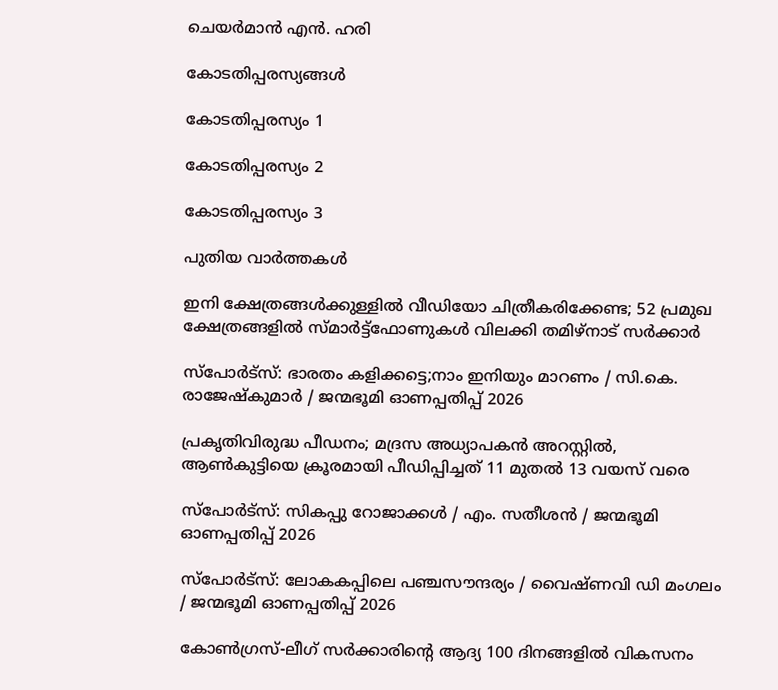ചെയര്‍മാന്‍ എന്‍. ഹരി

കോടതിപ്പരസ്യങ്ങള്‍

കോടതിപ്പരസ്യം 1

കോടതിപ്പരസ്യം 2

കോടതിപ്പരസ്യം 3

പുതിയ വാര്‍ത്തകള്‍

ഇനി ക്ഷേത്രങ്ങൾക്കുള്ളിൽ വീഡിയോ ചിത്രീകരിക്കേണ്ട; 52 പ്രമുഖ ക്ഷേത്രങ്ങളിൽ സ്മാർട്ട്ഫോണുകൾ വിലക്കി തമിഴ്നാട് സർക്കാർ

സ്‌പോർട്‌സ്: ഭാരതം കളിക്കട്ടെ;നാം ഇനിയും മാറണം / സി.കെ. രാജേഷ്‌കുമാർ / ജന്മഭൂമി ഓണപ്പതിപ്പ് 2026

പ്രകൃതിവിരുദ്ധ പീഡനം; മദ്രസ അധ്യാപകൻ അറസ്റ്റിൽ, ആൺകുട്ടിയെ ക്രൂരമായി പീഡിപ്പിച്ചത് 11 മുതൽ 13 വയസ് വരെ

സ്‌പോർട്‌സ്: സികപ്പു റോജാക്കൾ / എം. സതീശൻ / ജന്മഭൂമി ഓണപ്പതിപ്പ് 2026

സ്‌പോർട്‌സ്: ലോകകപ്പിലെ പഞ്ചസൗന്ദര്യം / വൈഷ്ണവി ഡി മംഗലം / ജന്മഭൂമി ഓണപ്പതിപ്പ് 2026

കോൺഗ്രസ്-ലീഗ് സർക്കാരിന്റെ ആദ്യ 100 ദിനങ്ങളിൽ വികസനം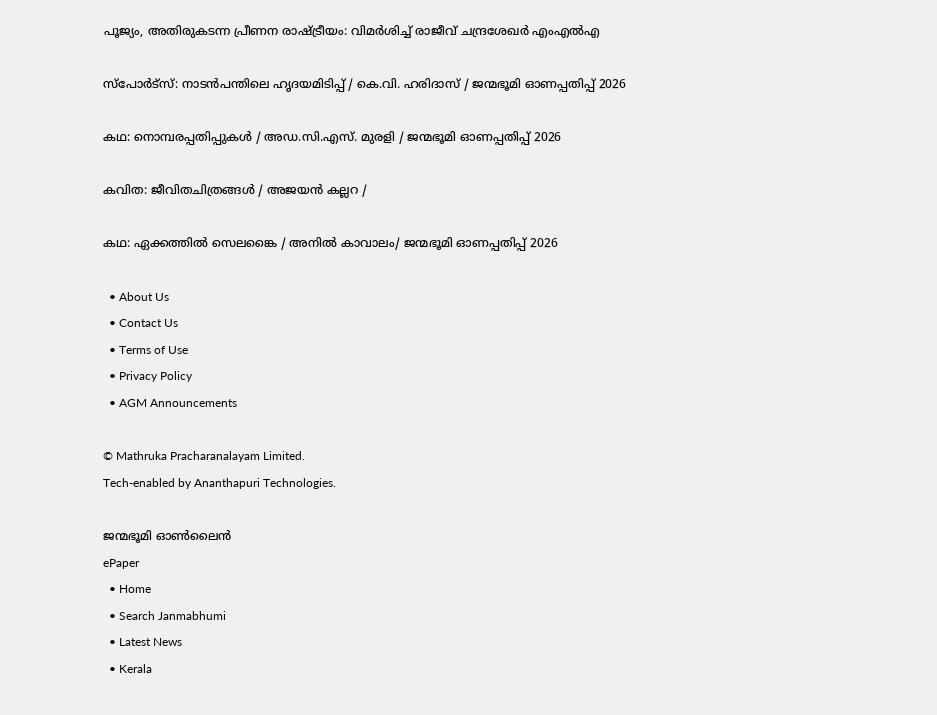പൂജ്യം, അതിരുകടന്ന പ്രീണന രാഷ്‌ട്രീയം: വിമർശിച്ച് രാജീവ് ചന്ദ്രശേഖർ എംഎൽഎ

സ്‌പോർട്‌സ്: നാടൻപന്തിലെ ഹൃദയമിടിപ്പ് / കെ.വി. ഹരിദാസ് / ജന്മഭൂമി ഓണപ്പതിപ്പ് 2026

കഥ: നൊമ്പരപ്പതിപ്പുകൾ / അഡ.സി.എസ്. മുരളി / ജന്മഭൂമി ഓണപ്പതിപ്പ് 2026

കവിത: ജീവിതചിത്രങ്ങൾ / അജയൻ കല്ലറ /

കഥ: ഏക്കത്തിൽ സെലങ്കൈ / അനിൽ കാവാലം/ ജന്മഭൂമി ഓണപ്പതിപ്പ് 2026

  • About Us
  • Contact Us
  • Terms of Use
  • Privacy Policy
  • AGM Announcements

© Mathruka Pracharanalayam Limited.
Tech-enabled by Ananthapuri Technologies.

ജന്മഭൂമി ഓണ്‍ലൈന്‍
ePaper
  • Home
  • Search Janmabhumi
  • Latest News
  • Kerala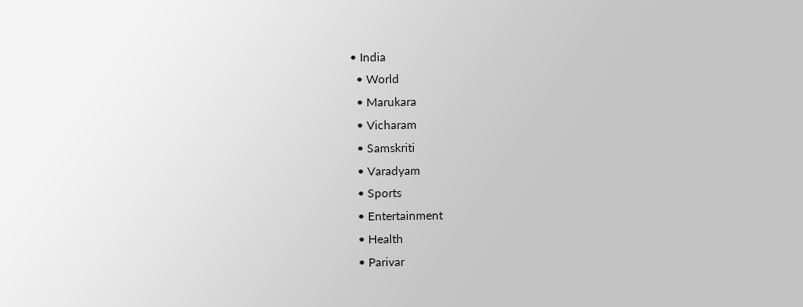• India
  • World
  • Marukara
  • Vicharam
  • Samskriti
  • Varadyam
  • Sports
  • Entertainment
  • Health
  • Parivar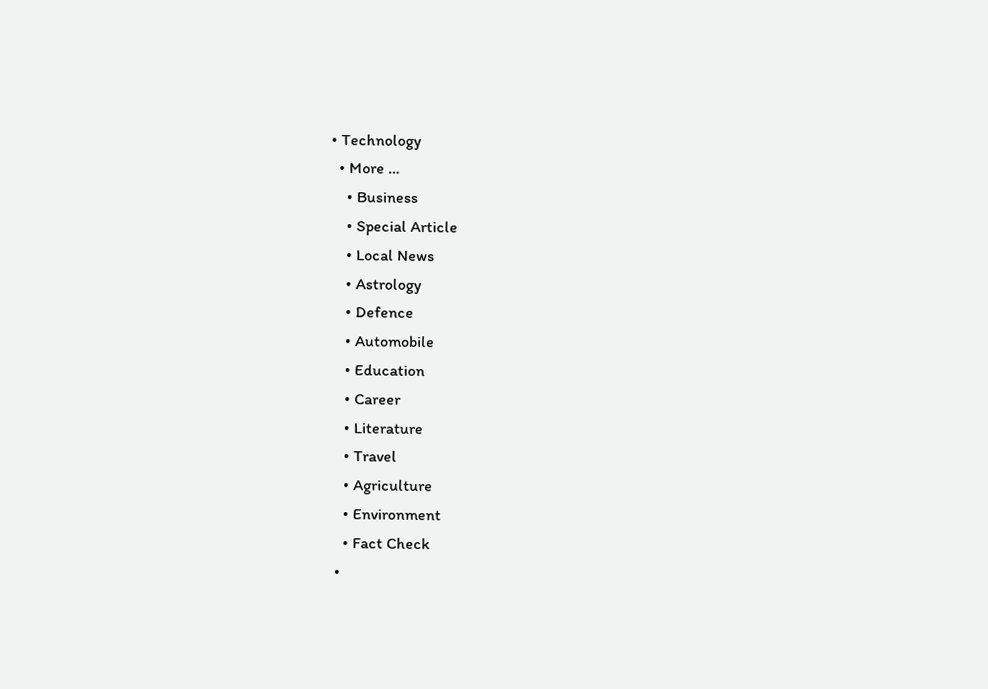• Technology
  • More …
    • Business
    • Special Article
    • Local News
    • Astrology
    • Defence
    • Automobile
    • Education
    • Career
    • Literature
    • Travel
    • Agriculture
    • Environment
    • Fact Check
  •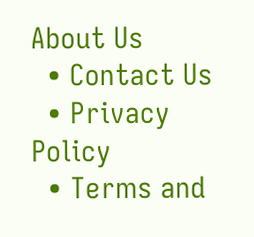About Us
  • Contact Us
  • Privacy Policy
  • Terms and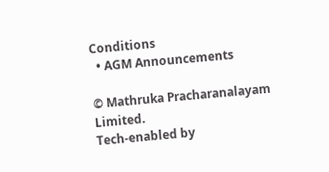Conditions
  • AGM Announcements

© Mathruka Pracharanalayam Limited.
Tech-enabled by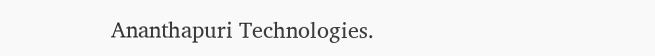Ananthapuri Technologies.